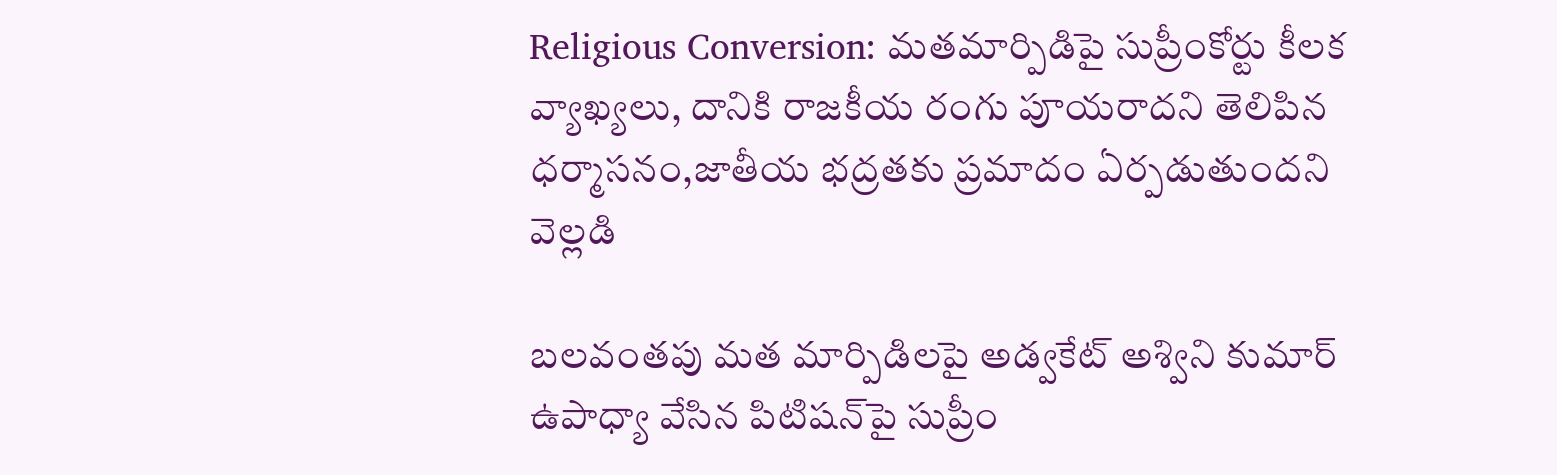Religious Conversion: మ‌త‌మార్పిడిపై సుప్రీంకోర్టు కీలక వ్యాఖ్యలు, దానికి రాజకీయ రంగు పూయరాదని తెలిపిన ధర్మాసనం,జాతీయ భ‌ద్ర‌త‌కు ప్ర‌మాదం ఏర్పడుతుందని వెల్లడి

బలవంతపు మత మార్పిడిలపై అడ్వ‌కేట్ అశ్విని కుమార్ ఉపాధ్యా వేసిన పిటిష‌న్‌పై సుప్రీం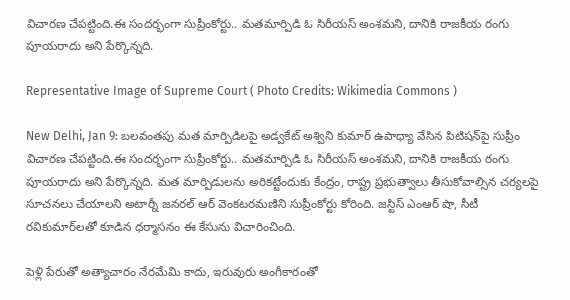విచార‌ణ చేప‌ట్టింది.ఈ సందర్భంగా సుప్రీంకోర్టు.. మ‌త‌మార్పిడి ఓ సిరీయ‌స్ అంశ‌మ‌ని, దానికి రాజ‌కీయ రంగు పూయ‌రాదు అని పేర్కొన్న‌ది.

Representative Image of Supreme Court ( Photo Credits: Wikimedia Commons )

New Delhi, Jan 9: బలవంతపు మత మార్పిడిలపై అడ్వ‌కేట్ అశ్విని కుమార్ ఉపాధ్యా వేసిన పిటిష‌న్‌పై సుప్రీం విచార‌ణ చేప‌ట్టింది.ఈ సందర్భంగా సుప్రీంకోర్టు.. మ‌త‌మార్పిడి ఓ సిరీయ‌స్ అంశ‌మ‌ని, దానికి రాజ‌కీయ రంగు పూయ‌రాదు అని పేర్కొన్న‌ది. మ‌త మార్పిడులను అరిక‌ట్టేందుకు కేంద్రం, రాష్ట్ర ప్ర‌భుత్వాలు తీసుకోవాల్సిన చ‌ర్య‌ల‌పై సూచ‌న‌లు చేయాల‌ని అటార్నీ జ‌న‌ర‌ల్ ఆర్ వెంక‌ట‌ర‌మ‌ణిని సుప్రీంకోర్టు కోరింది. జ‌స్టిస్ ఎంఆర్ షా, సీటీ ర‌వికుమార్‌ల‌తో కూడిన ధ‌ర్మాస‌నం ఈ కేసును విచారించింది.

పెళ్లి పేరుతో అత్యాచారం నేరమేమి కాదు, ఇరువురు అంగీకారంతో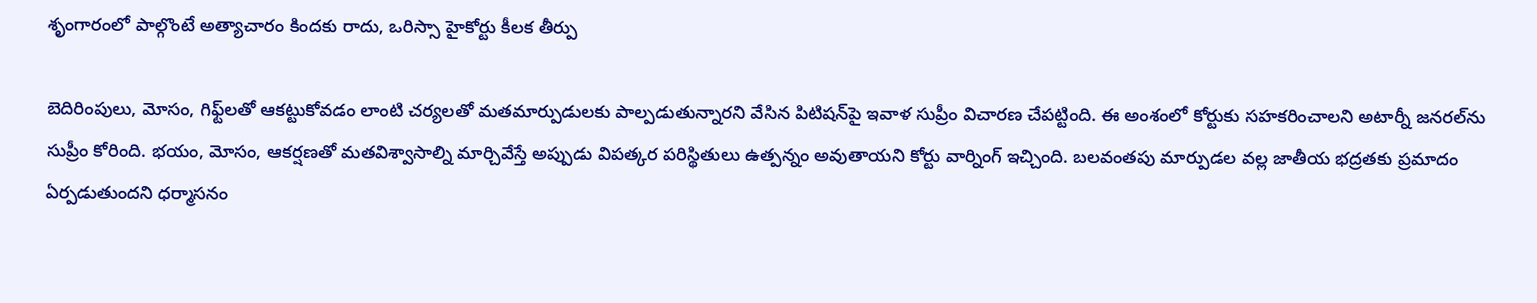శృంగారంలో పాల్గొంటే అత్యాచారం కిందకు రాదు, ఒరిస్సా హైకోర్టు కీలక తీర్పు

బెదిరింపులు, మోసం, గిఫ్ట్‌ల‌తో ఆక‌ట్టుకోవ‌డం లాంటి చ‌ర్య‌ల‌తో మ‌త‌మార్పుడుల‌కు పాల్ప‌డుతున్నార‌ని వేసిన పిటిష‌న్‌పై ఇవాళ సుప్రీం విచార‌ణ చేప‌ట్టింది. ఈ అంశంలో కోర్టుకు స‌హ‌క‌రించాల‌ని అటార్నీ జ‌న‌ర‌ల్‌ను సుప్రీం కోరింది. భ‌యం, మోసం, ఆక‌ర్ష‌ణ‌తో మ‌త‌విశ్వాసాల్ని మార్చివేస్తే అప్పుడు విప‌త్క‌ర ప‌రిస్థితులు ఉత్ప‌న్నం అవుతాయ‌ని కోర్టు వార్నింగ్ ఇచ్చింది. బ‌ల‌వంత‌పు మార్పుడ‌ల వ‌ల్ల జాతీయ భ‌ద్ర‌త‌కు ప్ర‌మాదం ఏర్ప‌డుతుంద‌ని ధ‌ర్మాస‌నం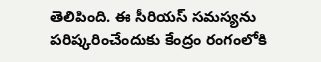తెలిపింది. ఈ సీరియ‌స్ స‌మ‌స్య‌ను ప‌రిష్క‌రించేందుకు కేంద్రం రంగంలోకి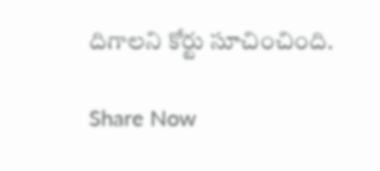దిగాల‌ని కోర్టు సూచించింది.

Share Now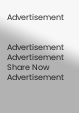Advertisement


Advertisement
Advertisement
Share Now
Advertisement